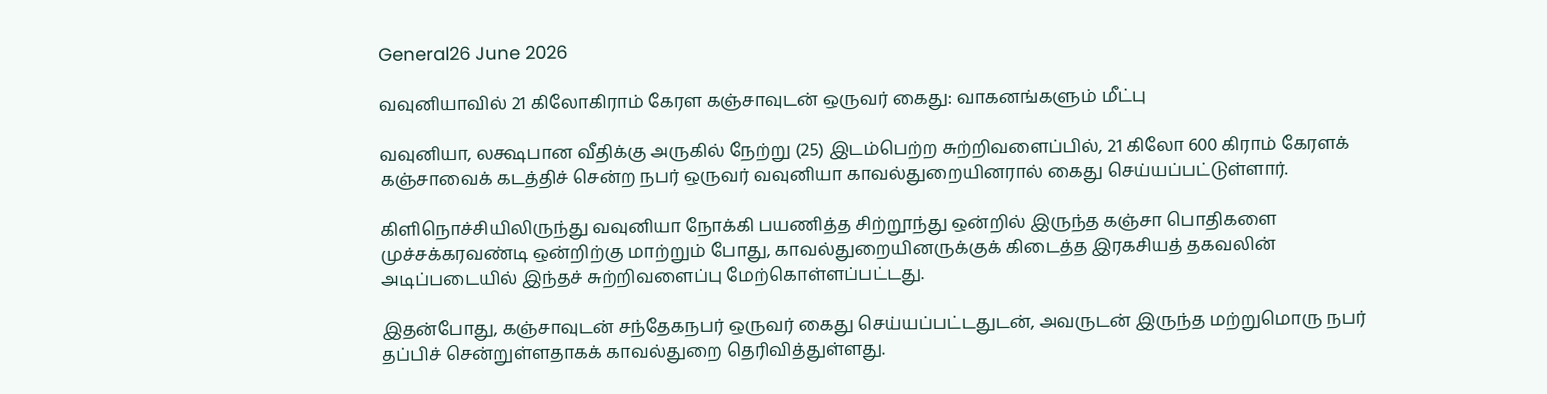General26 June 2026

வவுனியாவில் 21 கிலோகிராம் கேரள கஞ்சாவுடன் ஒருவர் கைது: வாகனங்களும் மீட்பு

வவுனியா, லக்ஷபான வீதிக்கு அருகில் நேற்று (25) இடம்பெற்ற சுற்றிவளைப்பில், 21 கிலோ 600 கிராம் கேரளக் கஞ்சாவைக் கடத்திச் சென்ற நபர் ஒருவர் வவுனியா காவல்துறையினரால் கைது செய்யப்பட்டுள்ளார்.

கிளிநொச்சியிலிருந்து வவுனியா நோக்கி பயணித்த சிற்றூந்து ஒன்றில் இருந்த கஞ்சா பொதிகளை முச்சக்கரவண்டி ஒன்றிற்கு மாற்றும் போது, காவல்துறையினருக்குக் கிடைத்த இரகசியத் தகவலின் அடிப்படையில் இந்தச் சுற்றிவளைப்பு மேற்கொள்ளப்பட்டது.

இதன்போது, கஞ்சாவுடன் சந்தேகநபர் ஒருவர் கைது செய்யப்பட்டதுடன், அவருடன் இருந்த மற்றுமொரு நபர் தப்பிச் சென்றுள்ளதாகக் காவல்துறை தெரிவித்துள்ளது.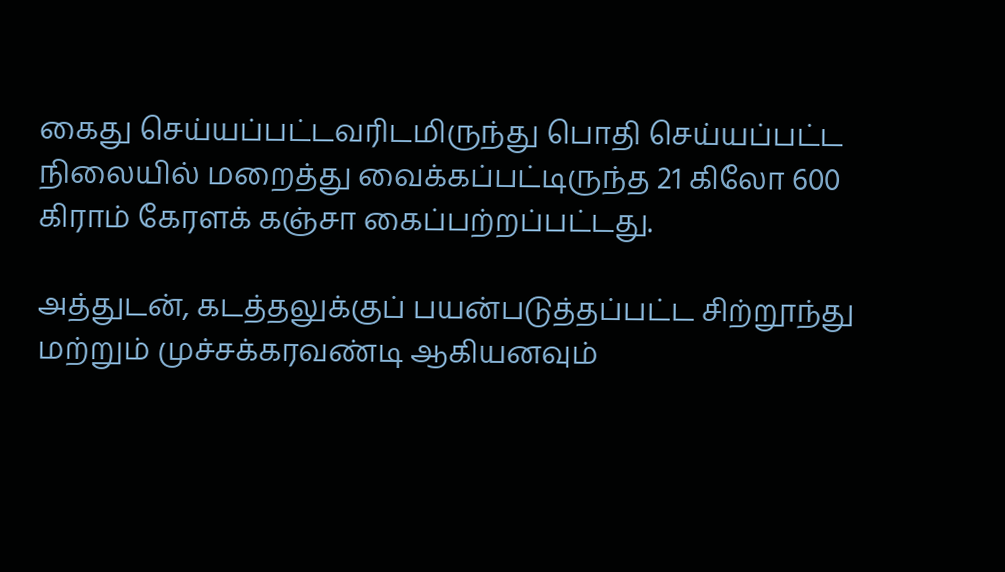கைது செய்யப்பட்டவரிடமிருந்து பொதி செய்யப்பட்ட நிலையில் மறைத்து வைக்கப்பட்டிருந்த 21 கிலோ 600 கிராம் கேரளக் கஞ்சா கைப்பற்றப்பட்டது.

அத்துடன், கடத்தலுக்குப் பயன்படுத்தப்பட்ட சிற்றூந்து மற்றும் முச்சக்கரவண்டி ஆகியனவும்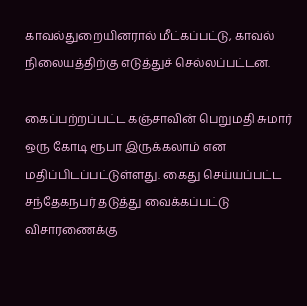காவல்துறையினரால் மீட்கப்பட்டு, காவல் நிலையத்திற்கு எடுத்துச் செல்லப்பட்டன.

கைப்பற்றப்பட்ட கஞ்சாவின் பெறுமதி சுமார் ஒரு கோடி ரூபா இருக்கலாம் என மதிப்பிடப்பட்டுள்ளது. கைது செய்யப்பட்ட சந்தேகநபர் தடுத்து வைக்கப்பட்டு விசாரணைக்கு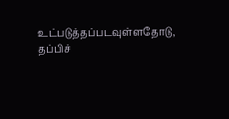உட்படுத்தப்படவுள்ளதோடு, தப்பிச்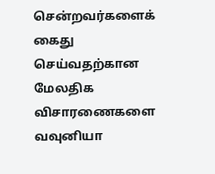சென்றவர்களைக் கைது செய்வதற்கான மேலதிக விசாரணைகளை வவுனியா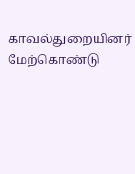காவல்துறையினர் மேற்கொண்டு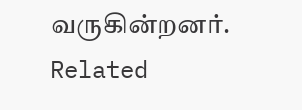வருகின்றனர்.
Related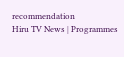recommendation
Hiru TV News | Programmes